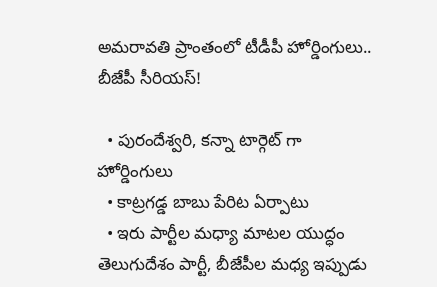అమరావతి ప్రాంతంలో టీడీపీ హోర్డింగులు.. బీజేపీ సీరియస్!

  • పురందేశ్వరి, కన్నా టార్గెట్ గా హోర్డింగులు
  • కాట్రగడ్డ బాబు పేరిట ఏర్పాటు
  • ఇరు పార్టీల మధ్యా మాటల యుద్ధం
తెలుగుదేశం పార్టీ, బీజేపీల మధ్య ఇప్పుడు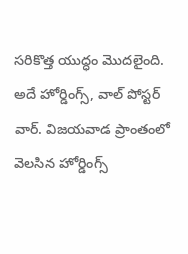సరికొత్త యుద్ధం మొదలైంది. అదే హోర్డింగ్స్, వాల్ పోస్టర్ వార్. విజయవాడ ప్రాంతంలో వెలసిన హోర్డింగ్స్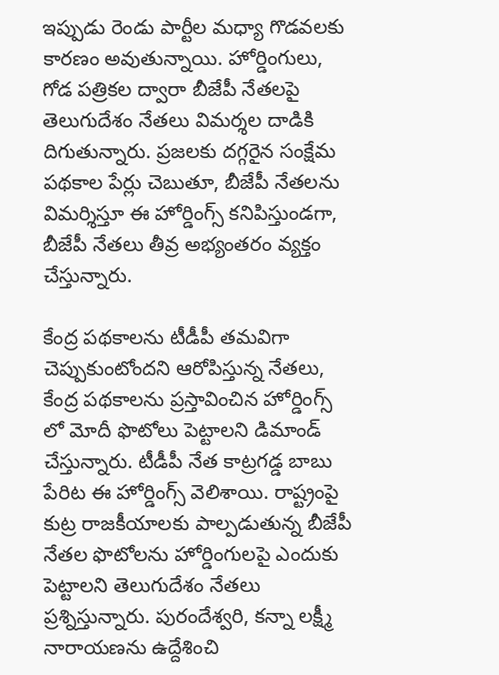ఇప్పుడు రెండు పార్టీల మధ్యా గొడవలకు కారణం అవుతున్నాయి. హోర్డింగులు, గోడ పత్రికల ద్వారా బీజేపీ నేతలపై తెలుగుదేశం నేతలు విమర్శల దాడికి దిగుతున్నారు. ప్రజలకు దగ్గరైన సంక్షేమ పథకాల పేర్లు చెబుతూ, బీజేపీ నేతలను విమర్శిస్తూ ఈ హోర్డింగ్స్ కనిపిస్తుండగా, బీజేపీ నేతలు తీవ్ర అభ్యంతరం వ్యక్తం చేస్తున్నారు.

కేంద్ర పథకాలను టీడీపీ తమవిగా చెప్పుకుంటోందని ఆరోపిస్తున్న నేతలు, కేంద్ర పథకాలను ప్రస్తావించిన హోర్డింగ్స్ లో మోదీ ఫొటోలు పెట్టాలని డిమాండ్ చేస్తున్నారు. టీడీపీ నేత కాట్రగడ్డ బాబు పేరిట ఈ హోర్డింగ్స్ వెలిశాయి. రాష్ట్రంపై కుట్ర రాజకీయాలకు పాల్పడుతున్న బీజేపీ నేతల ఫొటోలను హోర్డింగులపై ఎందుకు పెట్టాలని తెలుగుదేశం నేతలు ప్రశ్నిస్తున్నారు. పురందేశ్వరి, కన్నా లక్ష్మీ నారాయణను ఉద్దేశించి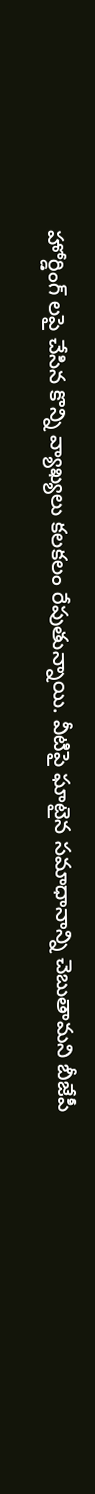హోర్డింగ్ లపై చేసిన కొన్ని వ్యాఖ్యలు కలకలం రేపుతున్నాయి. వీటిపై ఘాటైన సమాధానాన్ని చెబుతామని బీజేపీ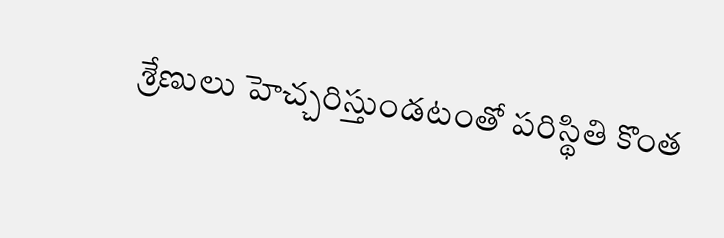శ్రేణులు హెచ్చరిస్తుండటంతో పరిస్థితి కొంత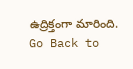ఉద్రిక్తంగా మారింది.
Go Back to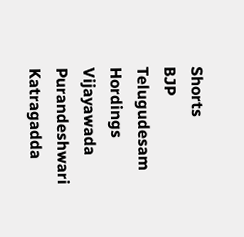Shorts
BJP
Telugudesam
Hordings
Vijayawada
Purandeshwari
Katragadda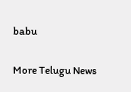babu

More Telugu News